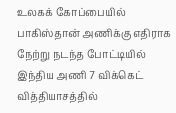உலகக் கோப்பையில் பாகிஸ்தான் அணிக்கு எதிராக நேற்று நடந்த போட்டியில் இந்திய அணி 7 விக்கெட் வித்தியாசத்தில்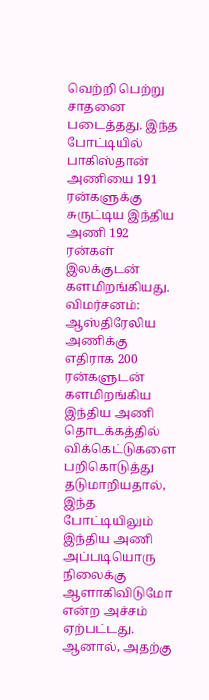வெற்றி பெற்று சாதனை படைத்தது. இந்த போட்டியில் பாகிஸ்தான் அணியை 191 ரன்களுக்கு சுருட்டிய இந்திய அணி 192 ரன்கள் இலக்குடன் களமிறங்கியது.
விமர்சனம்:
ஆஸ்திரேலிய அணிக்கு எதிராக 200 ரன்களுடன் களமிறங்கிய இந்திய அணி தொடக்கத்தில் விக்கெட்டுகளை பறிகொடுத்து தடுமாறியதால், இந்த போட்டியிலும் இந்திய அணி அப்படியொரு நிலைக்கு ஆளாகிவிடுமோ என்ற அச்சம் ஏற்பட்டது.
ஆனால், அதற்கு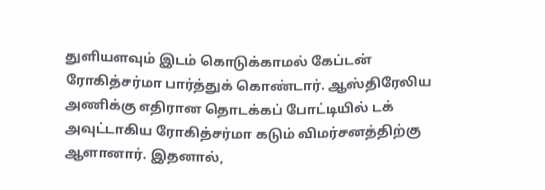துளியளவும் இடம் கொடுக்காமல் கேப்டன் ரோகித்சர்மா பார்த்துக் கொண்டார். ஆஸ்திரேலிய அணிக்கு எதிரான தொடக்கப் போட்டியில் டக் அவுட்டாகிய ரோகித்சர்மா கடும் விமர்சனத்திற்கு ஆளானார். இதனால்,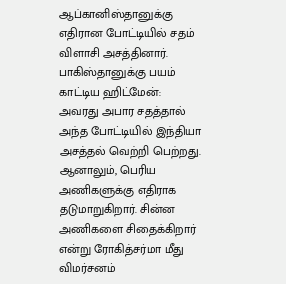ஆப்கானிஸ்தானுக்கு எதிரான போட்டியில் சதம் விளாசி அசத்தினார்.
பாகிஸ்தானுக்கு பயம் காட்டிய ஹிட்மேன்:
அவரது அபார சதத்தால் அந்த போட்டியில் இந்தியா அசத்தல் வெற்றி பெற்றது. ஆனாலும், பெரிய அணிகளுக்கு எதிராக தடுமாறுகிறார். சின்ன அணிகளை சிதைக்கிறார் என்று ரோகித்சர்மா மீது விமர்சனம்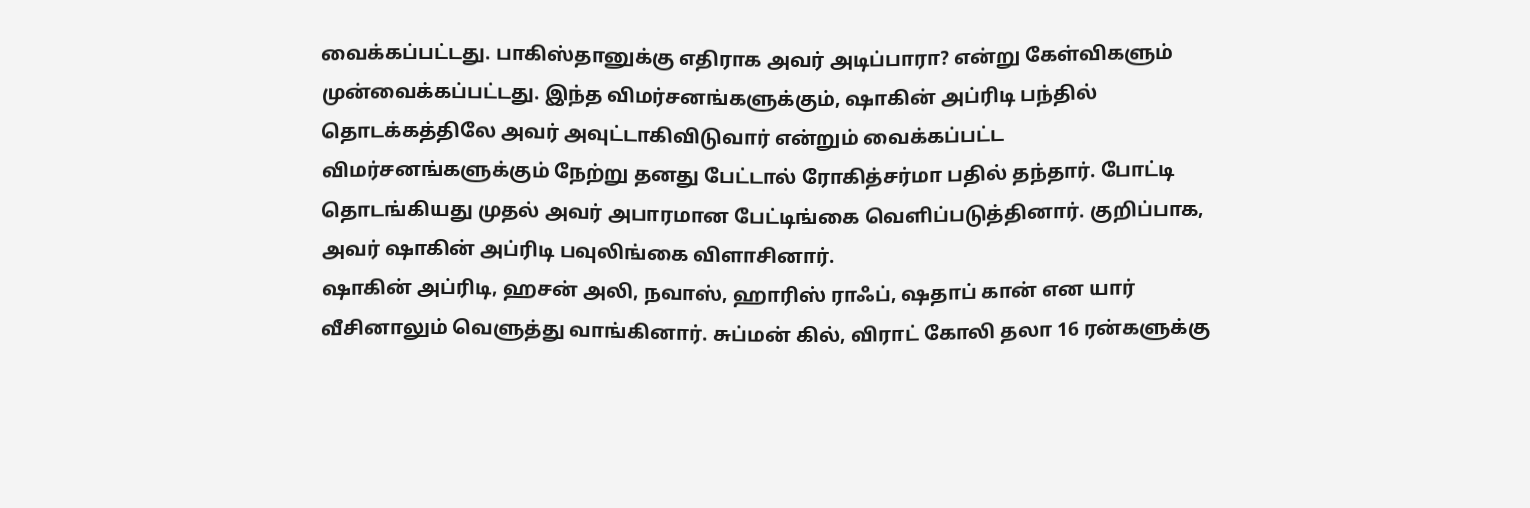வைக்கப்பட்டது. பாகிஸ்தானுக்கு எதிராக அவர் அடிப்பாரா? என்று கேள்விகளும் முன்வைக்கப்பட்டது. இந்த விமர்சனங்களுக்கும், ஷாகின் அப்ரிடி பந்தில் தொடக்கத்திலே அவர் அவுட்டாகிவிடுவார் என்றும் வைக்கப்பட்ட விமர்சனங்களுக்கும் நேற்று தனது பேட்டால் ரோகித்சர்மா பதில் தந்தார். போட்டி தொடங்கியது முதல் அவர் அபாரமான பேட்டிங்கை வெளிப்படுத்தினார். குறிப்பாக, அவர் ஷாகின் அப்ரிடி பவுலிங்கை விளாசினார்.
ஷாகின் அப்ரிடி, ஹசன் அலி, நவாஸ், ஹாரிஸ் ராஃப், ஷதாப் கான் என யார் வீசினாலும் வெளுத்து வாங்கினார். சுப்மன் கில், விராட் கோலி தலா 16 ரன்களுக்கு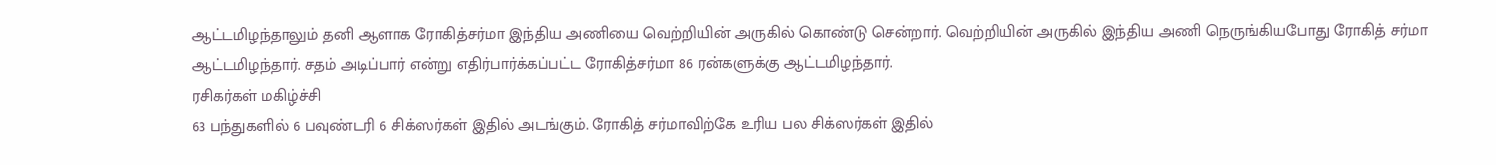ஆட்டமிழந்தாலும் தனி ஆளாக ரோகித்சர்மா இந்திய அணியை வெற்றியின் அருகில் கொண்டு சென்றார். வெற்றியின் அருகில் இந்திய அணி நெருங்கியபோது ரோகித் சர்மா ஆட்டமிழந்தார். சதம் அடிப்பார் என்று எதிர்பார்க்கப்பட்ட ரோகித்சர்மா 86 ரன்களுக்கு ஆட்டமிழந்தார்.
ரசிகர்கள் மகிழ்ச்சி
63 பந்துகளில் 6 பவுண்டரி 6 சிக்ஸர்கள் இதில் அடங்கும். ரோகித் சர்மாவிற்கே உரிய பல சிக்ஸர்கள் இதில்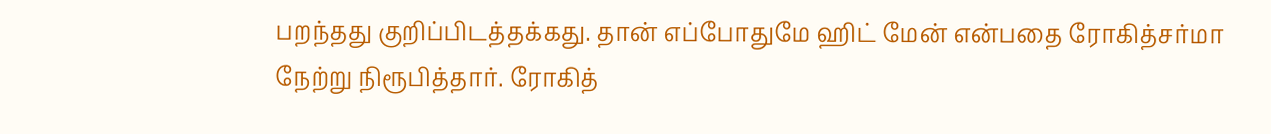பறந்தது குறிப்பிடத்தக்கது. தான் எப்போதுமே ஹிட் மேன் என்பதை ரோகித்சர்மா நேற்று நிரூபித்தார். ரோகித்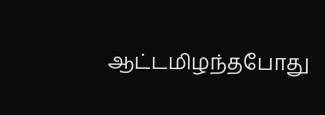ஆட்டமிழந்தபோது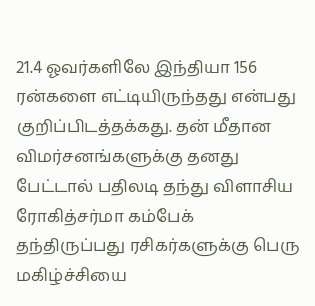21.4 ஓவர்களிலே இந்தியா 156 ரன்களை எட்டியிருந்தது என்பது குறிப்பிடத்தக்கது. தன் மீதான விமர்சனங்களுக்கு தனது பேட்டால் பதிலடி தந்து விளாசிய ரோகித்சர்மா கம்பேக் தந்திருப்பது ரசிகர்களுக்கு பெரு மகிழ்ச்சியை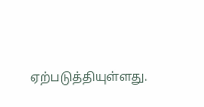ஏற்படுத்தியுள்ளது.